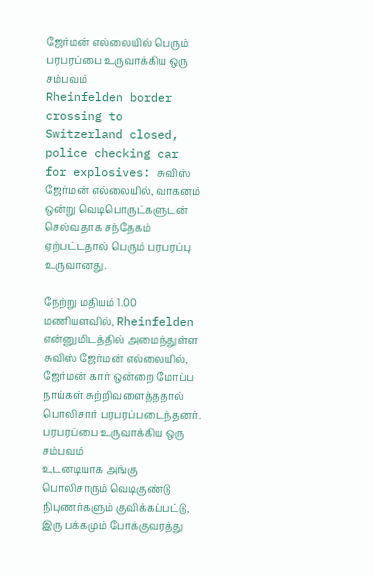ஜேர்மன் எல்லையில் பெரும் பரபரப்பை உருவாக்கிய ஒரு சம்பவம்
Rheinfelden border crossing to Switzerland closed, police checking car for explosives: சுவிஸ் ஜேர்மன் எல்லையில், வாகனம் ஒன்று வெடிபொருட்களுடன் செல்வதாக சந்தேகம் ஏற்பட்டதால் பெரும் பரபரப்பு உருவானது.

நேற்று மதியம் 1.00 மணியளவில், Rheinfelden என்னுமிடத்தில் அமைந்துள்ள சுவிஸ் ஜேர்மன் எல்லையில், ஜேர்மன் கார் ஒன்றை மோப்ப நாய்கள் சுற்றிவளைத்ததால் பொலிசார் பரபரப்படைந்தனர்.
பரபரப்பை உருவாக்கிய ஒரு சம்பவம்
உடனடியாக அங்கு பொலிசாரும் வெடிகுண்டு நிபுணர்களும் குவிக்கப்பட்டு, இரு பக்கமும் போக்குவரத்து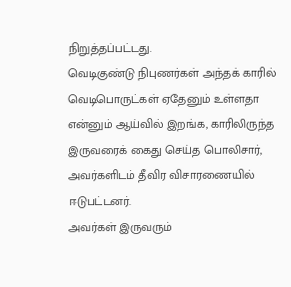நிறுத்தப்பட்டது.
வெடிகுண்டு நிபுணர்கள் அந்தக் காரில் வெடிபொருட்கள் ஏதேனும் உள்ளதா என்னும் ஆய்வில் இறங்க, காரிலிருந்த இருவரைக் கைது செய்த பொலிசார், அவர்களிடம் தீவிர விசாரணையில் ஈடுபட்டனர்.
அவர்கள் இருவரும்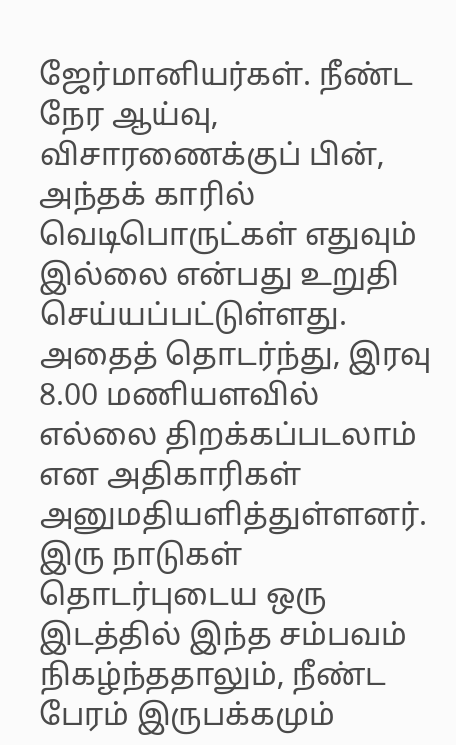ஜேர்மானியர்கள். நீண்ட நேர ஆய்வு, விசாரணைக்குப் பின், அந்தக் காரில் வெடிபொருட்கள் எதுவும் இல்லை என்பது உறுதி செய்யப்பட்டுள்ளது.
அதைத் தொடர்ந்து, இரவு 8.00 மணியளவில் எல்லை திறக்கப்படலாம் என அதிகாரிகள் அனுமதியளித்துள்ளனர்.
இரு நாடுகள் தொடர்புடைய ஒரு இடத்தில் இந்த சம்பவம் நிகழ்ந்ததாலும், நீண்ட பேரம் இருபக்கமும்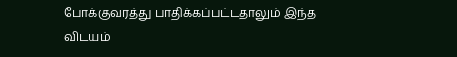போக்குவரத்து பாதிக்கப்பட்டதாலும் இந்த விடயம்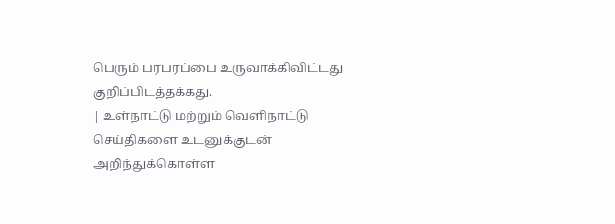பெரும் பரபரப்பை உருவாக்கிவிட்டது குறிப்பிடத்தக்கது.
| உள்நாட்டு மற்றும் வெளிநாட்டு செய்திகளை உடனுக்குடன் அறிந்துக்கொள்ள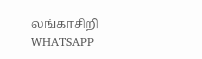லங்காசிறி WHATSAPP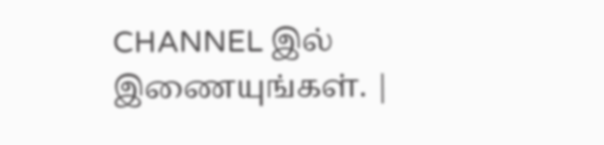CHANNEL இல் இணையுங்கள். |